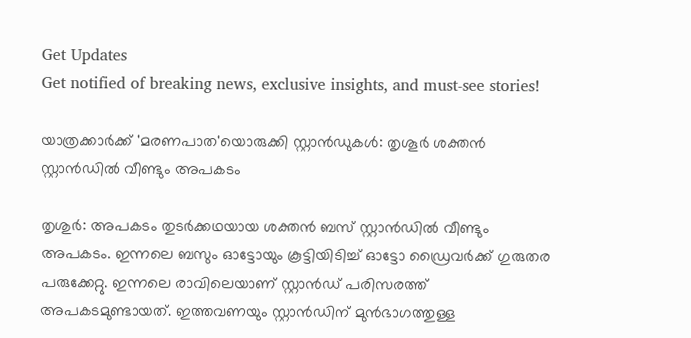Get Updates
Get notified of breaking news, exclusive insights, and must-see stories!

യാത്രക്കാര്‍ക്ക് 'മരണപാത'യൊരുക്കി സ്റ്റാന്‍ഡുകള്‍: തൃശൂര്‍ ശക്തന്‍ സ്റ്റാന്‍ഡില്‍ വീണ്ടും അപകടം

തൃശുര്‍: അപകടം തുടര്‍ക്കഥയായ ശക്തന്‍ ബസ് സ്റ്റാന്‍ഡില്‍ വീണ്ടും അപകടം. ഇന്നലെ ബസും ഓട്ടോയും കൂട്ടിയിടിച്ച് ഓട്ടോ ഡ്രൈവര്‍ക്ക് ഗുരുതര പരുക്കേറ്റു. ഇന്നലെ രാവിലെയാണ് സ്റ്റാന്‍ഡ് പരിസരത്ത് അപകടമുണ്ടായത്. ഇത്തവണയും സ്റ്റാന്‍ഡിന് മുന്‍ഭാഗത്തുള്ള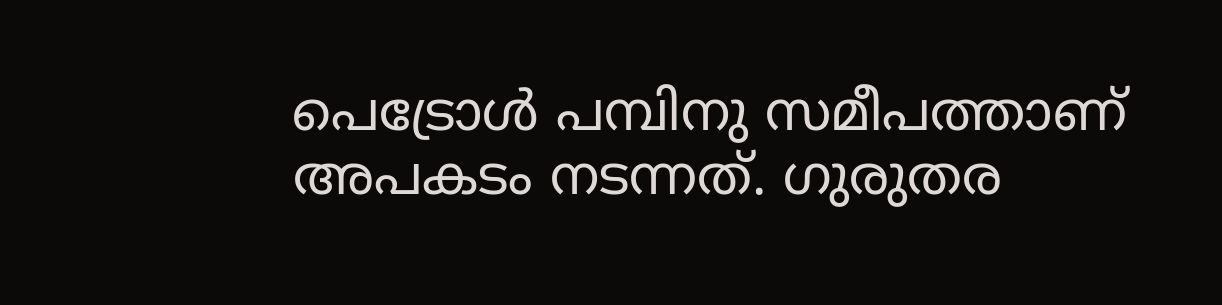പെട്രോള്‍ പമ്പിനു സമീപത്താണ് അപകടം നടന്നത്. ഗുരുതര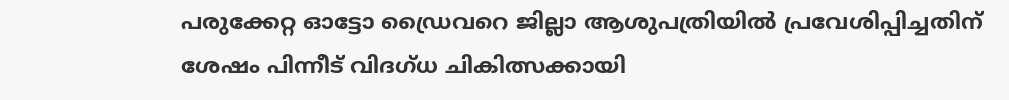പരുക്കേറ്റ ഓട്ടോ ഡ്രൈവറെ ജില്ലാ ആശുപത്രിയില്‍ പ്രവേശിപ്പിച്ചതിന് ശേഷം പിന്നീട് വിദഗ്ധ ചികിത്സക്കായി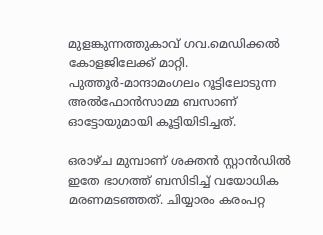മുളങ്കുന്നത്തുകാവ് ഗവ.മെഡിക്കല്‍ കോളജിലേക്ക് മാറ്റി. പുത്തൂര്‍-മാന്ദാമംഗലം റൂട്ടിലോടുന്ന അല്‍ഫോന്‍സാമ്മ ബസാണ് ഓട്ടോയുമായി കൂട്ടിയിടിച്ചത്.

ഒരാഴ്ച മുമ്പാണ് ശക്തന്‍ സ്റ്റാന്‍ഡില്‍ ഇതേ ഭാഗത്ത് ബസിടിച്ച് വയോധിക മരണമടഞ്ഞത്. ചിയ്യാരം കരംപറ്റ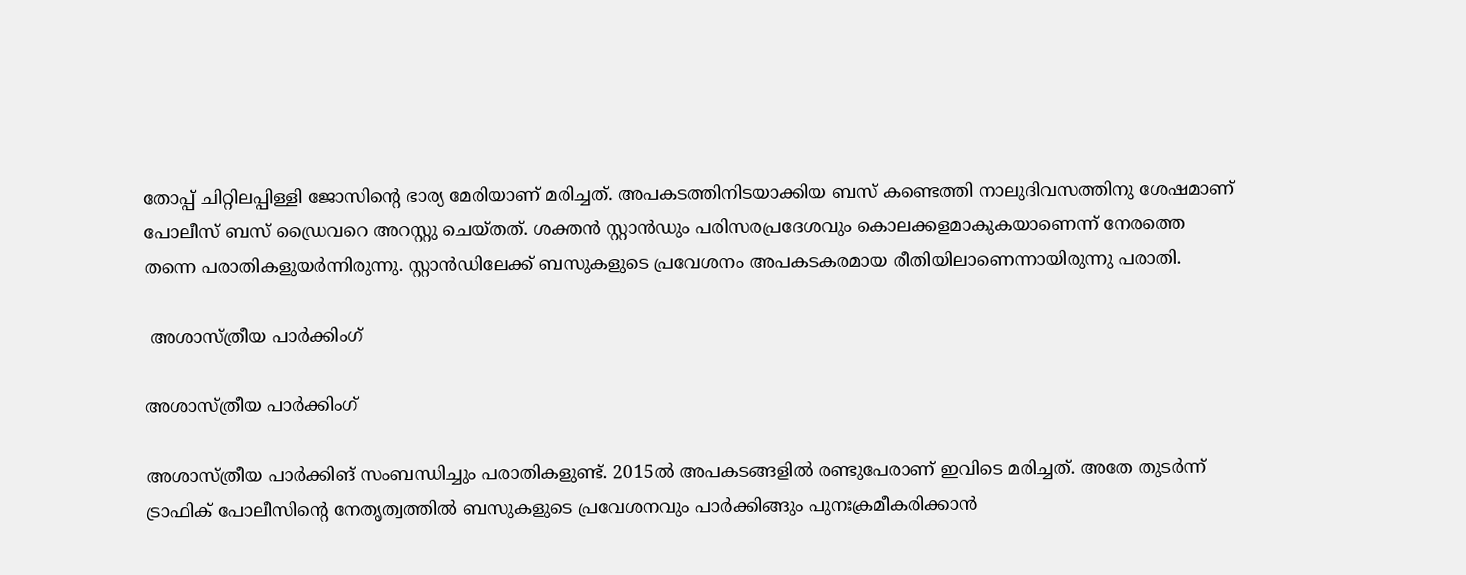തോപ്പ് ചിറ്റിലപ്പിള്ളി ജോസിന്റെ ഭാര്യ മേരിയാണ് മരിച്ചത്. അപകടത്തിനിടയാക്കിയ ബസ് കണ്ടെത്തി നാലുദിവസത്തിനു ശേഷമാണ് പോലീസ് ബസ് ഡ്രൈവറെ അറസ്റ്റു ചെയ്തത്. ശക്തന്‍ സ്റ്റാന്‍ഡും പരിസരപ്രദേശവും കൊലക്കളമാകുകയാണെന്ന് നേരത്തെ തന്നെ പരാതികളുയര്‍ന്നിരുന്നു. സ്റ്റാന്‍ഡിലേക്ക് ബസുകളുടെ പ്രവേശനം അപകടകരമായ രീതിയിലാണെന്നായിരുന്നു പരാതി.

 അശാസ്ത്രീയ പാര്‍ക്കിംഗ്

അശാസ്ത്രീയ പാര്‍ക്കിംഗ്

അശാസ്ത്രീയ പാര്‍ക്കിങ് സംബന്ധിച്ചും പരാതികളുണ്ട്. 2015ല്‍ അപകടങ്ങളില്‍ രണ്ടുപേരാണ് ഇവിടെ മരിച്ചത്. അതേ തുടര്‍ന്ന് ട്രാഫിക് പോലീസിന്റെ നേതൃത്വത്തില്‍ ബസുകളുടെ പ്രവേശനവും പാര്‍ക്കിങ്ങും പുനഃക്രമീകരിക്കാന്‍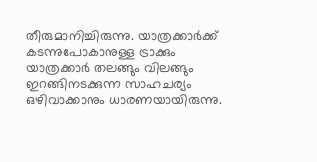തീരുമാനിച്ചിരുന്നു. യാത്രക്കാര്‍ക്ക് കടന്നുപോകാനുള്ള ട്രാക്കും യാത്രക്കാര്‍ തലങ്ങും വിലങ്ങും ഇറങ്ങിനടക്കുന്ന സാഹചര്യം ഒഴിവാക്കാനും ധാരണയായിരുന്നു.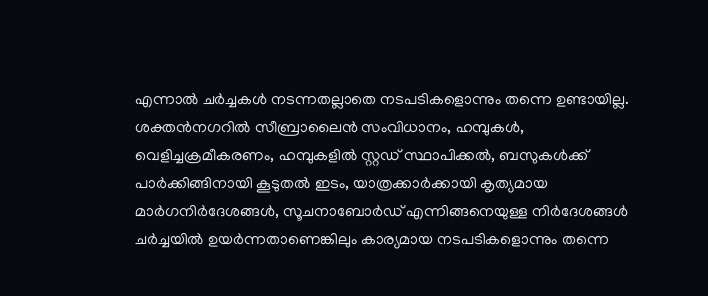എന്നാല്‍ ചര്‍ച്ചകള്‍ നടന്നതല്ലാതെ നടപടികളൊന്നും തന്നെ ഉണ്ടായില്ല. ശക്തന്‍നഗറില്‍ സീബ്രാലൈന്‍ സംവിധാനം, ഹമ്പുകള്‍, വെളിച്ചക്രമീകരണം, ഹമ്പുകളില്‍ സ്റ്റഡ് സ്ഥാപിക്കല്‍, ബസുകള്‍ക്ക് പാര്‍ക്കിങ്ങിനായി കൂടുതല്‍ ഇടം, യാത്രക്കാര്‍ക്കായി കൃത്യമായ മാര്‍ഗനിര്‍ദേശങ്ങള്‍, സൂചനാബോര്‍ഡ് എന്നിങ്ങനെയുള്ള നിര്‍ദേശങ്ങള്‍ ചര്‍ച്ചയില്‍ ഉയര്‍ന്നതാണെങ്കിലും കാര്യമായ നടപടികളൊന്നും തന്നെ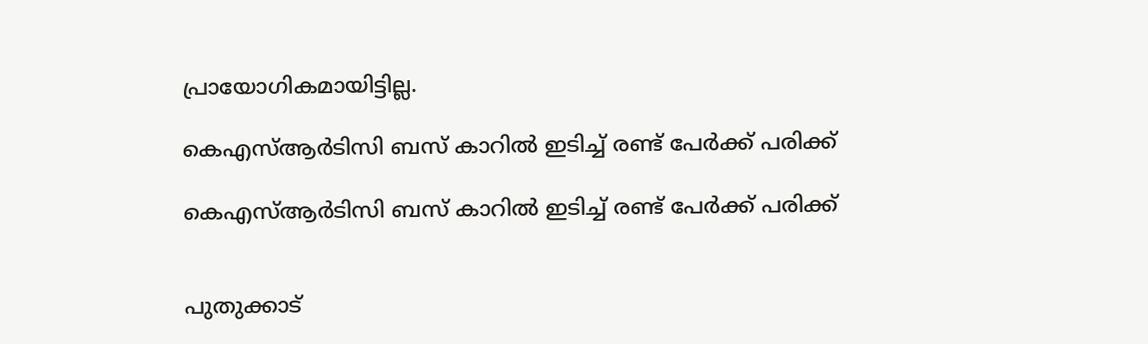പ്രായോഗികമായിട്ടില്ല.

കെഎസ്ആര്‍ടിസി ബസ് കാറില്‍ ഇടിച്ച് രണ്ട് പേര്‍ക്ക് പരിക്ക്

കെഎസ്ആര്‍ടിസി ബസ് കാറില്‍ ഇടിച്ച് രണ്ട് പേര്‍ക്ക് പരിക്ക്


പുതുക്കാട്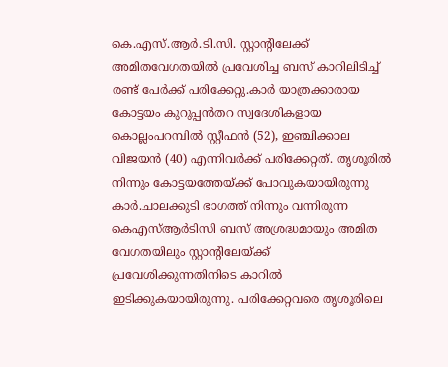കെ.എസ്.ആര്‍.ടി.സി. സ്റ്റാന്റിലേക്ക് അമിതവേഗതയില്‍ പ്രവേശിച്ച ബസ് കാറിലിടിച്ച് രണ്ട് പേര്‍ക്ക് പരിക്കേറ്റു.കാര്‍ യാത്രക്കാരായ കോട്ടയം കുറുപ്പന്‍തറ സ്വദേശികളായ കൊല്ലംപറമ്പില്‍ സ്റ്റീഫന്‍ (52), ഇഞ്ചിക്കാല വിജയന്‍ (40) എന്നിവര്‍ക്ക് പരിക്കേറ്റത്. തൃശൂരില്‍ നിന്നും കോട്ടയത്തേയ്ക്ക് പോവുകയായിരുന്നു കാര്‍.ചാലക്കുടി ഭാഗത്ത് നിന്നും വന്നിരുന്ന കെഎസ്ആര്‍ടിസി ബസ് അശ്രദ്ധമായും അമിത വേഗതയിലും സ്റ്റാന്റിലേയ്ക്ക് പ്രവേശിക്കുന്നതിനിടെ കാറില്‍ ഇടിക്കുകയായിരുന്നു. പരിക്കേറ്റവരെ തൃശൂരിലെ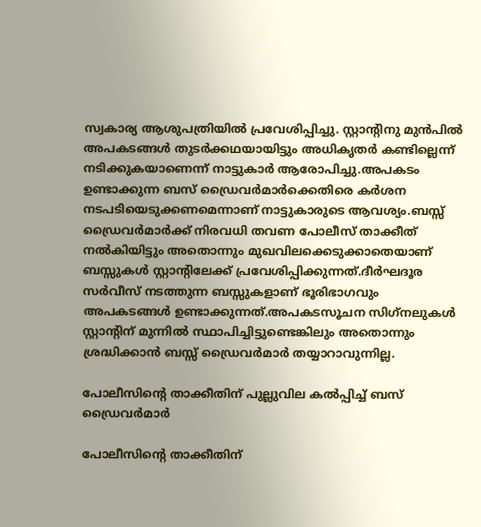സ്വകാര്യ ആശുപത്രിയില്‍ പ്രവേശിപ്പിച്ചു. സ്റ്റാന്റിനു മുന്‍പില്‍ അപകടങ്ങള്‍ തുടര്‍ക്കഥയായിട്ടും അധികൃതര്‍ കണ്ടില്ലെന്ന് നടിക്കുകയാണെന്ന് നാട്ടുകാര്‍ ആരോപിച്ചു.അപകടം ഉണ്ടാക്കുന്ന ബസ് ഡ്രൈവര്‍മാര്‍ക്കെതിരെ കര്‍ശന നടപടിയെടുക്കണമെന്നാണ് നാട്ടുകാരുടെ ആവശ്യം.ബസ്സ് ഡ്രൈവര്‍മാര്‍ക്ക് നിരവധി തവണ പോലീസ് താക്കീത് നല്‍കിയിട്ടും അതൊന്നും മുഖവിലക്കെടുക്കാതെയാണ് ബസ്സുകള്‍ സ്റ്റാന്റിലേക്ക് പ്രവേശിപ്പിക്കുന്നത്.ദീര്‍ഘദൂര സര്‍വീസ് നടത്തുന്ന ബസ്സുകളാണ് ഭൂരിഭാഗവും അപകടങ്ങള്‍ ഉണ്ടാക്കുന്നത്.അപകടസൂചന സിഗ്‌നലുകള്‍ സ്റ്റാന്റിന് മുന്നില്‍ സ്ഥാപിച്ചിട്ടുണ്ടെങ്കിലും അതൊന്നും ശ്രദ്ധിക്കാന്‍ ബസ്സ് ഡ്രൈവര്‍മാര്‍ തയ്യാറാവുന്നില്ല.

പോലീസിന്റെ താക്കീതിന് പുല്ലുവില കല്‍പ്പിച്ച് ബസ് ഡ്രൈവര്‍മാര്‍

പോലീസിന്റെ താക്കീതിന്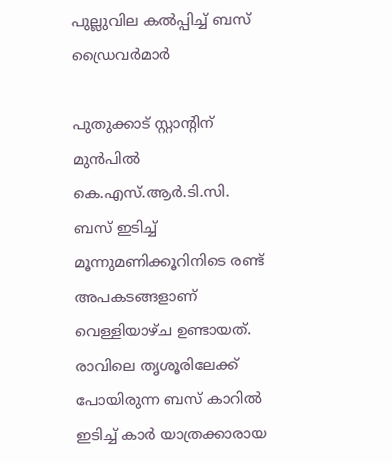പുല്ലുവില കല്‍പ്പിച്ച് ബസ് ഡ്രൈവര്‍മാര്‍

പുതുക്കാട് സ്റ്റാന്റിന് മുന്‍പില്‍ കെ.എസ്.ആര്‍.ടി.സി. ബസ് ഇടിച്ച് മൂന്നുമണിക്കൂറിനിടെ രണ്ട് അപകടങ്ങളാണ് വെള്ളിയാഴ്ച ഉണ്ടായത്. രാവിലെ തൃശൂരിലേക്ക് പോയിരുന്ന ബസ് കാറില്‍ ഇടിച്ച് കാര്‍ യാത്രക്കാരായ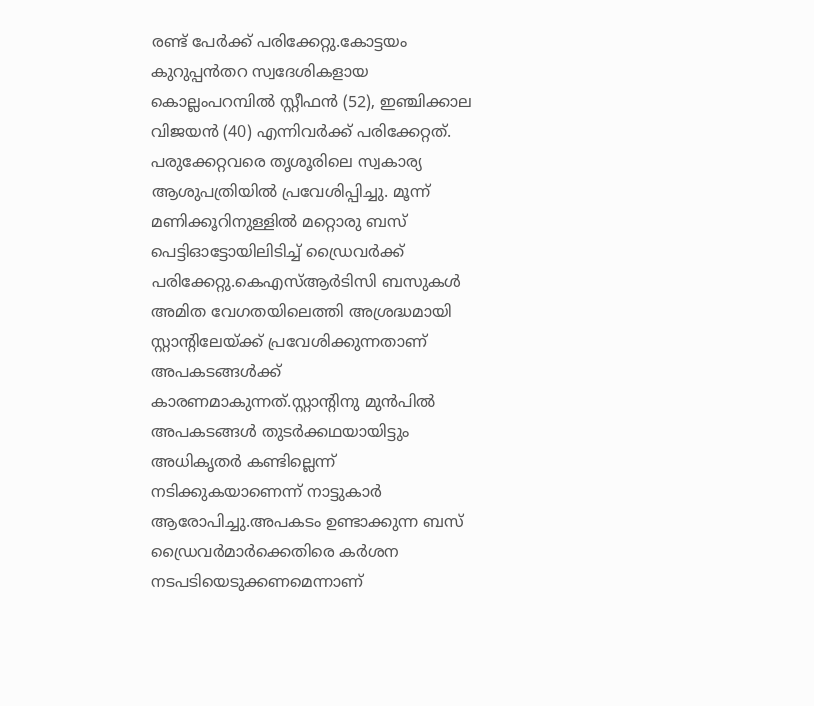രണ്ട് പേര്‍ക്ക് പരിക്കേറ്റു.കോട്ടയം കുറുപ്പന്‍തറ സ്വദേശികളായ കൊല്ലംപറമ്പില്‍ സ്റ്റീഫന്‍ (52), ഇഞ്ചിക്കാല വിജയന്‍ (40) എന്നിവര്‍ക്ക് പരിക്കേറ്റത്. പരുക്കേറ്റവരെ തൃശൂരിലെ സ്വകാര്യ ആശുപത്രിയില്‍ പ്രവേശിപ്പിച്ചു. മൂന്ന് മണിക്കൂറിനുള്ളില്‍ മറ്റൊരു ബസ് പെട്ടിഓട്ടോയിലിടിച്ച് ഡ്രൈവര്‍ക്ക് പരിക്കേറ്റു.കെഎസ്ആര്‍ടിസി ബസുകള്‍ അമിത വേഗതയിലെത്തി അശ്രദ്ധമായി സ്റ്റാന്റിലേയ്ക്ക് പ്രവേശിക്കുന്നതാണ് അപകടങ്ങള്‍ക്ക് കാരണമാകുന്നത്.സ്റ്റാന്റിനു മുന്‍പില്‍ അപകടങ്ങള്‍ തുടര്‍ക്കഥയായിട്ടും അധികൃതര്‍ കണ്ടില്ലെന്ന് നടിക്കുകയാണെന്ന് നാട്ടുകാര്‍ ആരോപിച്ചു.അപകടം ഉണ്ടാക്കുന്ന ബസ് ഡ്രൈവര്‍മാര്‍ക്കെതിരെ കര്‍ശന നടപടിയെടുക്കണമെന്നാണ്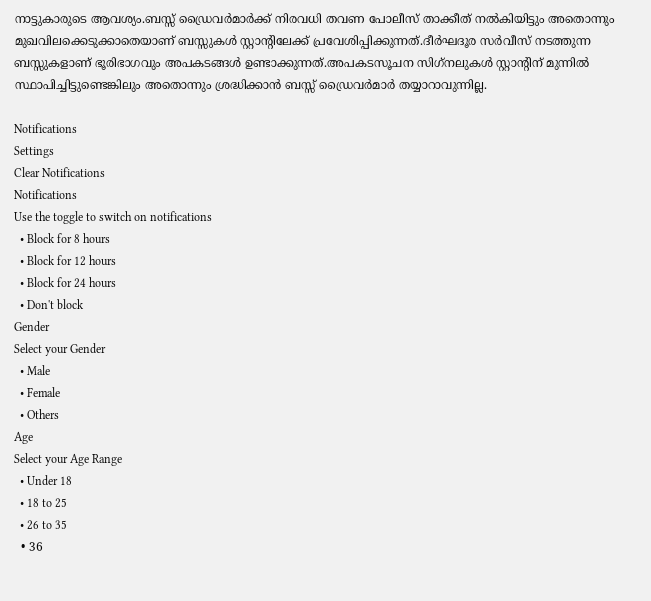നാട്ടുകാരുടെ ആവശ്യം.ബസ്സ് ഡ്രൈവര്‍മാര്‍ക്ക് നിരവധി തവണ പോലീസ് താക്കീത് നല്‍കിയിട്ടും അതൊന്നും മുഖവിലക്കെടുക്കാതെയാണ് ബസ്സുകള്‍ സ്റ്റാന്റിലേക്ക് പ്രവേശിപ്പിക്കുന്നത്.ദീര്‍ഘദൂര സര്‍വീസ് നടത്തുന്ന ബസ്സുകളാണ് ഭൂരിഭാഗവും അപകടങ്ങള്‍ ഉണ്ടാക്കുന്നത്.അപകടസൂചന സിഗ്‌നലുകള്‍ സ്റ്റാന്റിന് മുന്നില്‍ സ്ഥാപിച്ചിട്ടുണ്ടെങ്കിലും അതൊന്നും ശ്രദ്ധിക്കാന്‍ ബസ്സ് ഡ്രൈവര്‍മാര്‍ തയ്യാറാവുന്നില്ല.

Notifications
Settings
Clear Notifications
Notifications
Use the toggle to switch on notifications
  • Block for 8 hours
  • Block for 12 hours
  • Block for 24 hours
  • Don't block
Gender
Select your Gender
  • Male
  • Female
  • Others
Age
Select your Age Range
  • Under 18
  • 18 to 25
  • 26 to 35
  • 36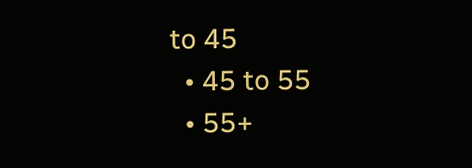to 45
  • 45 to 55
  • 55+